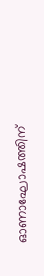ഓണാഘോഷത്തിന്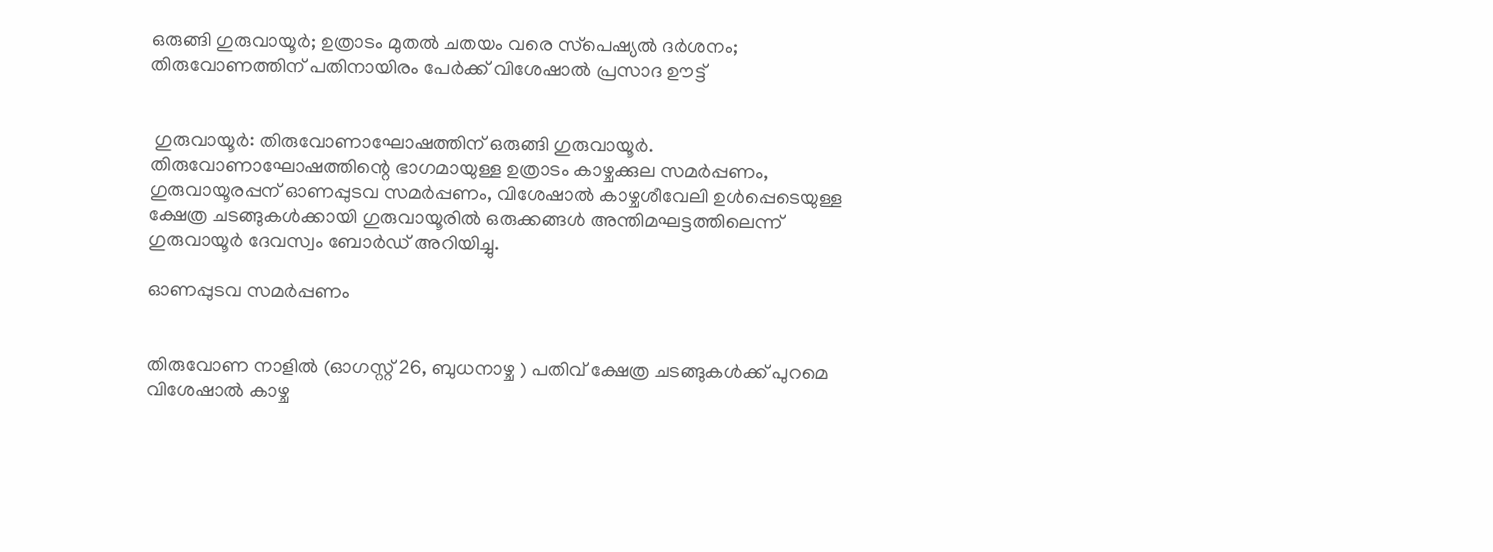ഒരുങ്ങി ഗുരുവായൂര്‍; ഉത്രാടം മുതല്‍ ചതയം വരെ സ്‌പെഷ്യല്‍ ദര്‍ശനം; തിരുവോണത്തിന് പതിനായിരം പേര്‍ക്ക് വിശേഷാല്‍ പ്രസാദ ഊട്ട്


 ഗുരുവായൂര്‍: തിരുവോണാഘോഷത്തിന് ഒരുങ്ങി ഗുരുവായൂര്‍. തിരുവോണാഘോഷത്തിന്റെ ഭാഗമായുള്ള ഉത്രാടം കാഴ്ചക്കുല സമര്‍പ്പണം, ഗുരുവായൂരപ്പന് ഓണപ്പുടവ സമര്‍പ്പണം, വിശേഷാല്‍ കാഴ്ചശീവേലി ഉള്‍പ്പെടെയുള്ള ക്ഷേത്ര ചടങ്ങുകള്‍ക്കായി ഗുരുവായൂരില്‍ ഒരുക്കങ്ങള്‍ അന്തിമഘട്ടത്തിലെന്ന് ഗുരുവായൂര്‍ ദേവസ്വം ബോര്‍ഡ് അറിയിച്ചു.

ഓണപ്പുടവ സമര്‍പ്പണം


തിരുവോണ നാളില്‍ (ഓഗസ്റ്റ് 26, ബുധനാഴ്ച ) പതിവ് ക്ഷേത്ര ചടങ്ങുകള്‍ക്ക് പുറമെ വിശേഷാല്‍ കാഴ്ച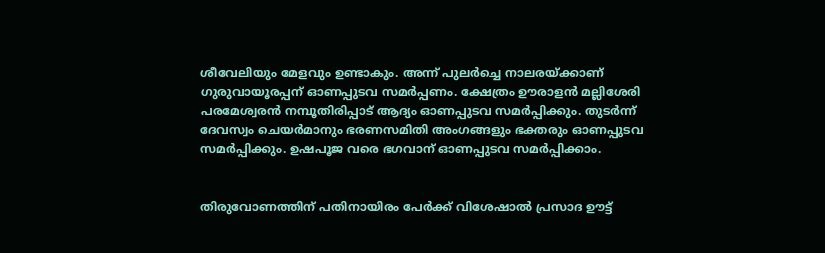ശീവേലിയും മേളവും ഉണ്ടാകും. അന്ന് പുലര്‍ച്ചെ നാലരയ്ക്കാണ് ഗുരുവായൂരപ്പന് ഓണപ്പുടവ സമര്‍പ്പണം. ക്ഷേത്രം ഊരാളന്‍ മല്ലിശേരി പരമേശ്വരന്‍ നമ്പൂതിരിപ്പാട് ആദ്യം ഓണപ്പുടവ സമര്‍പ്പിക്കും. തുടര്‍ന്ന് ദേവസ്വം ചെയര്‍മാനും ഭരണസമിതി അംഗങ്ങളും ഭക്തരും ഓണപ്പുടവ സമര്‍പ്പിക്കും. ഉഷപൂജ വരെ ഭഗവാന് ഓണപ്പുടവ സമര്‍പ്പിക്കാം.


തിരുവോണത്തിന് പതിനായിരം പേര്‍ക്ക് വിശേഷാല്‍ പ്രസാദ ഊട്ട്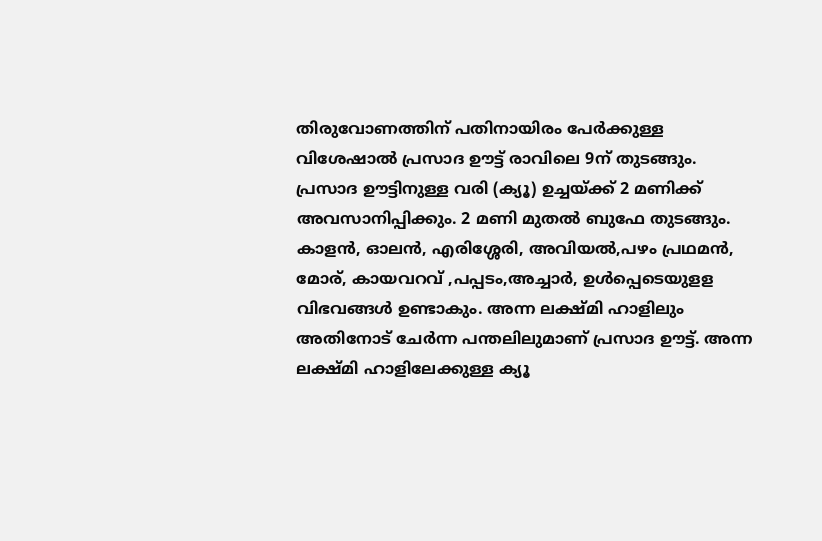തിരുവോണത്തിന് പതിനായിരം പേര്‍ക്കുള്ള വിശേഷാല്‍ പ്രസാദ ഊട്ട് രാവിലെ 9ന് തുടങ്ങും. പ്രസാദ ഊട്ടിനുള്ള വരി (ക്യൂ) ഉച്ചയ്ക്ക് 2 മണിക്ക് അവസാനിപ്പിക്കും. 2 മണി മുതല്‍ ബുഫേ തുടങ്ങും. കാളന്‍, ഓലന്‍, എരിശ്ശേരി, അവിയല്‍,പഴം പ്രഥമന്‍, മോര്, കായവറവ് ,പപ്പടം,അച്ചാര്‍, ഉള്‍പ്പെടെയുളള വിഭവങ്ങള്‍ ഉണ്ടാകും. അന്ന ലക്ഷ്മി ഹാളിലും അതിനോട് ചേര്‍ന്ന പന്തലിലുമാണ് പ്രസാദ ഊട്ട്. അന്ന ലക്ഷ്മി ഹാളിലേക്കുള്ള ക്യൂ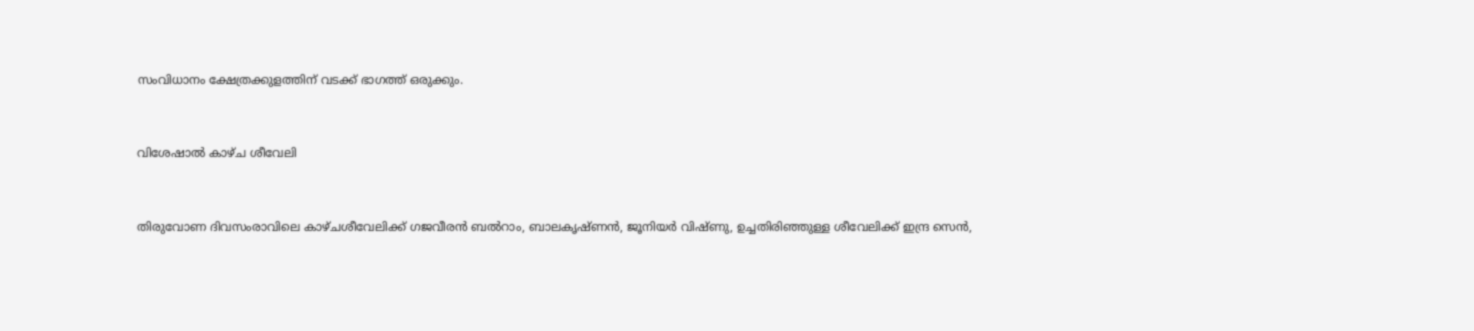സംവിധാനം ക്ഷേത്രക്കുളത്തിന് വടക്ക് ഭാഗത്ത് ഒരുക്കും.


വിശേഷാല്‍ കാഴ്ച ശീവേലി


തിരുവോണ ദിവസംരാവിലെ കാഴ്ചശീവേലിക്ക് ഗജവീരന്‍ ബല്‍റാം, ബാലകൃഷ്ണന്‍, ജൂനിയര്‍ വിഷ്ണു, ഉച്ചതിരിഞ്ഞുള്ള ശീവേലിക്ക് ഇന്ദ്ര സെന്‍,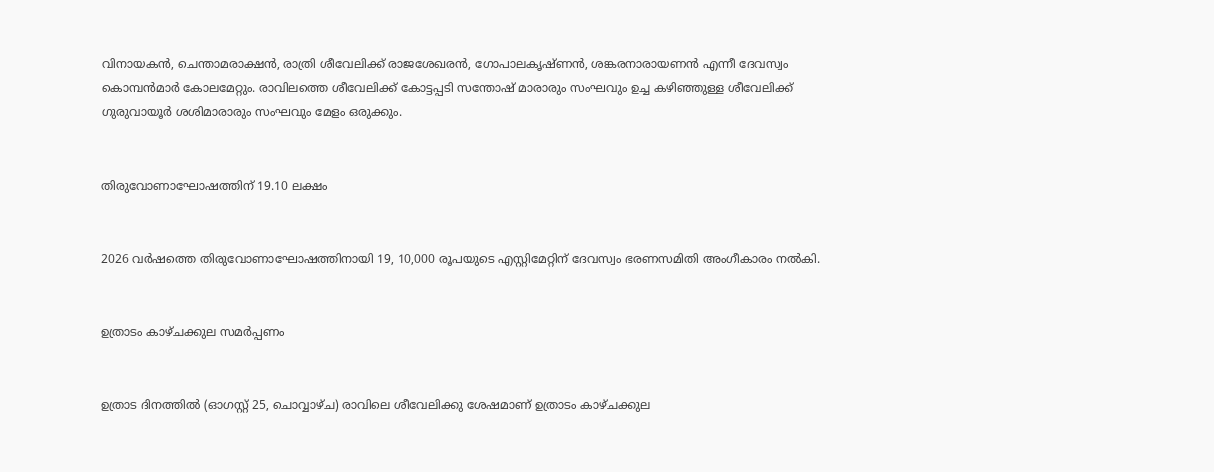വിനായകന്‍, ചെന്താമരാക്ഷന്‍, രാത്രി ശീവേലിക്ക് രാജശേഖരന്‍, ഗോപാലകൃഷ്ണന്‍, ശങ്കരനാരായണന്‍ എന്നീ ദേവസ്വം കൊമ്പന്‍മാര്‍ കോലമേറ്റും. രാവിലത്തെ ശീവേലിക്ക് കോട്ടപ്പടി സന്തോഷ് മാരാരും സംഘവും ഉച്ച കഴിഞ്ഞുള്ള ശീവേലിക്ക് ഗുരുവായൂര്‍ ശശിമാരാരും സംഘവും മേളം ഒരുക്കും.


തിരുവോണാഘോഷത്തിന് 19.10 ലക്ഷം


2026 വര്‍ഷത്തെ തിരുവോണാഘോഷത്തിനായി 19, 10,000 രൂപയുടെ എസ്റ്റിമേറ്റിന് ദേവസ്വം ഭരണസമിതി അംഗീകാരം നല്‍കി.


ഉത്രാടം കാഴ്ചക്കുല സമര്‍പ്പണം


ഉത്രാട ദിനത്തില്‍ (ഓഗസ്റ്റ് 25, ചൊവ്വാഴ്ച) രാവിലെ ശീവേലിക്കു ശേഷമാണ് ഉത്രാടം കാഴ്ചക്കുല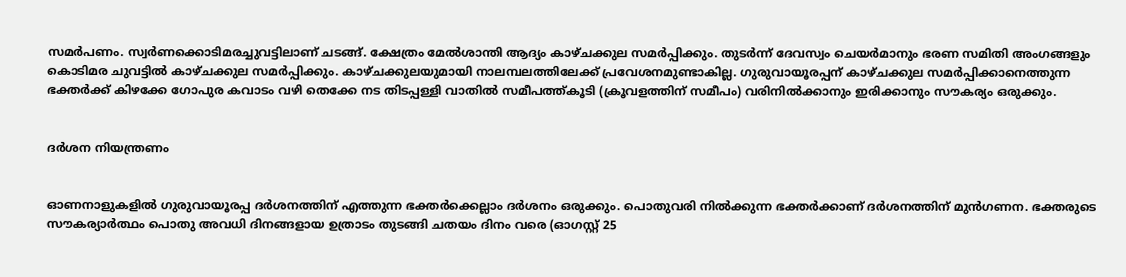സമര്‍പണം. സ്വര്‍ണക്കൊടിമരച്ചുവട്ടിലാണ് ചടങ്ങ്. ക്ഷേത്രം മേല്‍ശാന്തി ആദ്യം കാഴ്ചക്കുല സമര്‍പ്പിക്കും. തുടര്‍ന്ന് ദേവസ്വം ചെയര്‍മാനും ഭരണ സമിതി അംഗങ്ങളും കൊടിമര ചുവട്ടില്‍ കാഴ്ചക്കുല സമര്‍പ്പിക്കും. കാഴ്ചക്കുലയുമായി നാലമ്പലത്തിലേക്ക് പ്രവേശനമുണ്ടാകില്ല. ഗുരുവായൂരപ്പന് കാഴ്ചക്കുല സമര്‍പ്പിക്കാനെത്തുന്ന ഭക്തര്‍ക്ക് കിഴക്കേ ഗോപുര കവാടം വഴി തെക്കേ നട തിടപ്പള്ളി വാതില്‍ സമീപത്ത്കൂടി (ക്രൂവളത്തിന് സമീപം) വരിനില്‍ക്കാനും ഇരിക്കാനും സൗകര്യം ഒരുക്കും.


ദര്‍ശന നിയന്ത്രണം


ഓണനാളുകളില്‍ ഗുരുവായൂരപ്പ ദര്‍ശനത്തിന് എത്തുന്ന ഭക്തര്‍ക്കെല്ലാം ദര്‍ശനം ഒരുക്കും. പൊതുവരി നില്‍ക്കുന്ന ഭക്തര്‍ക്കാണ് ദര്‍ശനത്തിന് മുന്‍ഗണന. ഭക്തരുടെ സൗകര്യാര്‍ത്ഥം പൊതു അവധി ദിനങ്ങളായ ഉത്രാടം തുടങ്ങി ചതയം ദിനം വരെ (ഓഗസ്റ്റ് 25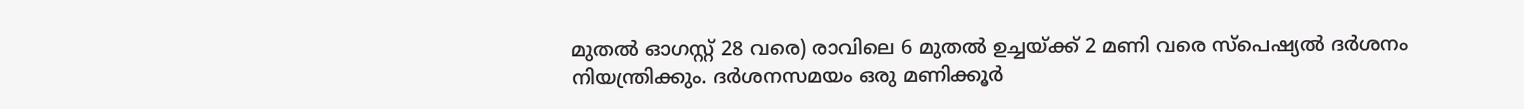മുതല്‍ ഓഗസ്റ്റ് 28 വരെ) രാവിലെ 6 മുതല്‍ ഉച്ചയ്ക്ക് 2 മണി വരെ സ്‌പെഷ്യല്‍ ദര്‍ശനം നിയന്ത്രിക്കും. ദര്‍ശനസമയം ഒരു മണിക്കൂര്‍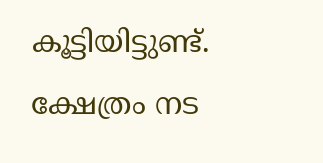കൂട്ടിയിട്ടുണ്ട്. ക്ഷേത്രം നട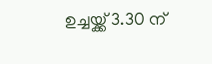ഉച്ചയ്ക്ക് 3.30 ന്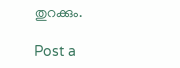തുറക്കും.

Post a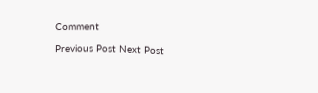Comment

Previous Post Next Post